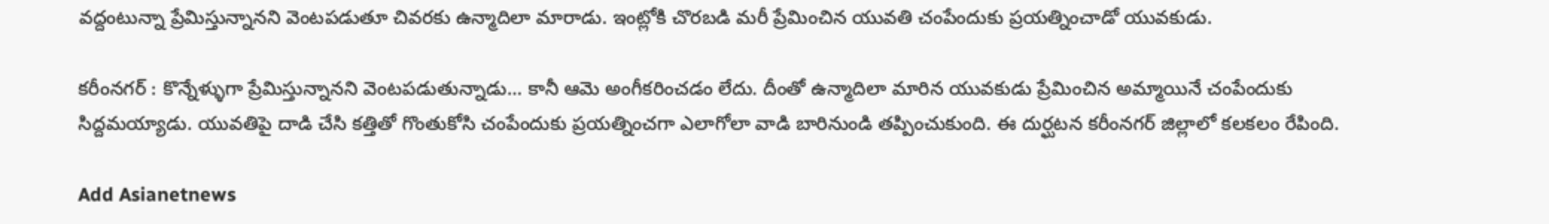వద్దంటున్నా ప్రేమిస్తున్నానని వెంటపడుతూ చివరకు ఉన్మాదిలా మారాడు. ఇంట్లోకి చొరబడి మరీ ప్రేమించిన యువతి చంపేందుకు ప్రయత్నించాడో యువకుడు.

కరీంనగర్ : కొన్నేళ్ళుగా ప్రేమిస్తున్నానని వెంటపడుతున్నాడు... కానీ ఆమె అంగీకరించడం లేదు. దీంతో ఉన్మాదిలా మారిన యువకుడు ప్రేమించిన అమ్మాయినే చంపేందుకు సిద్దమయ్యాడు. యువతిపై దాడి చేసి కత్తితో గొంతుకోసి చంపేందుకు ప్రయత్నించగా ఎలాగోలా వాడి బారినుండి తప్పించుకుంది. ఈ దుర్ఘటన కరీంనగర్ జిల్లాలో కలకలం రేపింది.

Add Asianetnews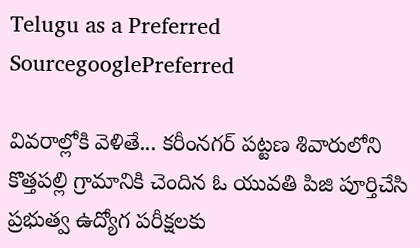Telugu as a Preferred SourcegooglePreferred

వివరాల్లోకి వెళితే... కరీంనగర్ పట్టణ శివారులోని కొత్తపల్లి గ్రామానికి చెందిన ఓ యువతి పిజి పూర్తిచేసి ప్రభుత్వ ఉద్యోగ పరీక్షలకు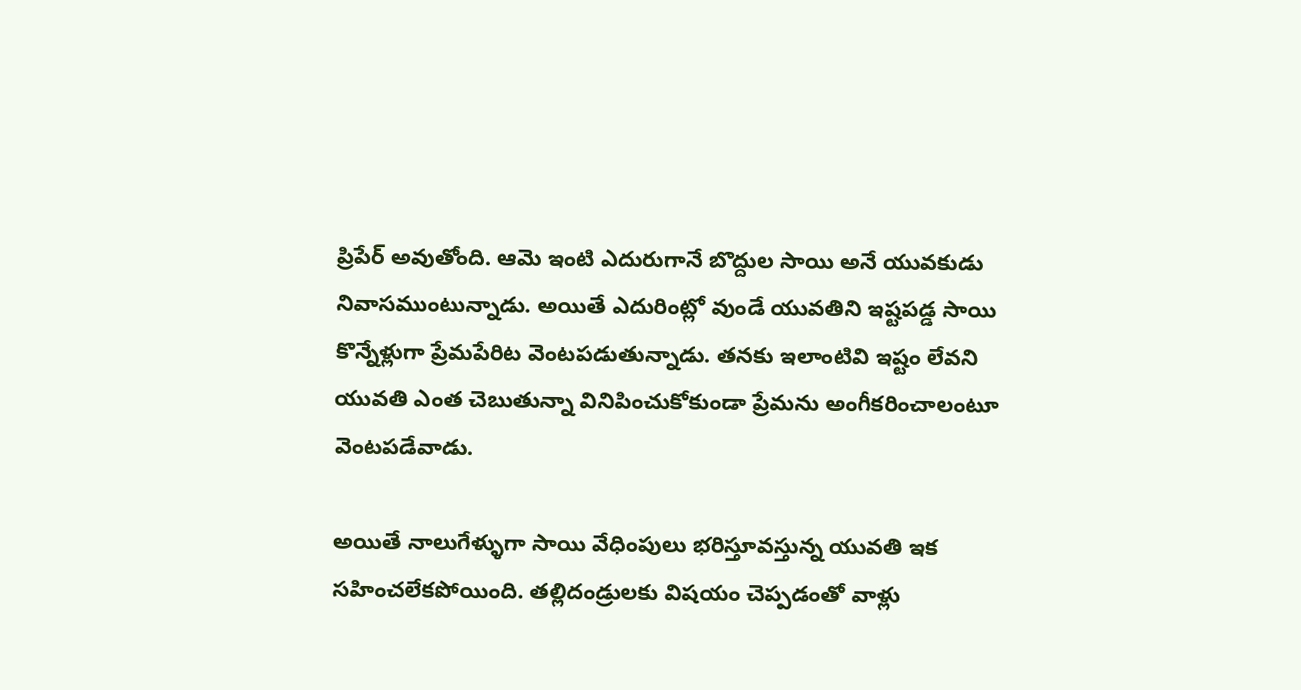ప్రిపేర్ అవుతోంది. ఆమె ఇంటి ఎదురుగానే బొద్దుల సాయి అనే యువకుడు నివాసముంటున్నాడు. అయితే ఎదురింట్లో వుండే యువతిని ఇష్టపడ్డ సాయి కొన్నేళ్లుగా ప్రేమపేరిట వెంటపడుతున్నాడు. తనకు ఇలాంటివి ఇష్టం లేవని యువతి ఎంత చెబుతున్నా వినిపించుకోకుండా ప్రేమను అంగీకరించాలంటూ వెంటపడేవాడు.

అయితే నాలుగేళ్ళుగా సాయి వేధింపులు భరిస్తూవస్తున్న యువతి ఇక సహించలేకపోయింది. తల్లిదండ్రులకు విషయం చెప్పడంతో వాళ్లు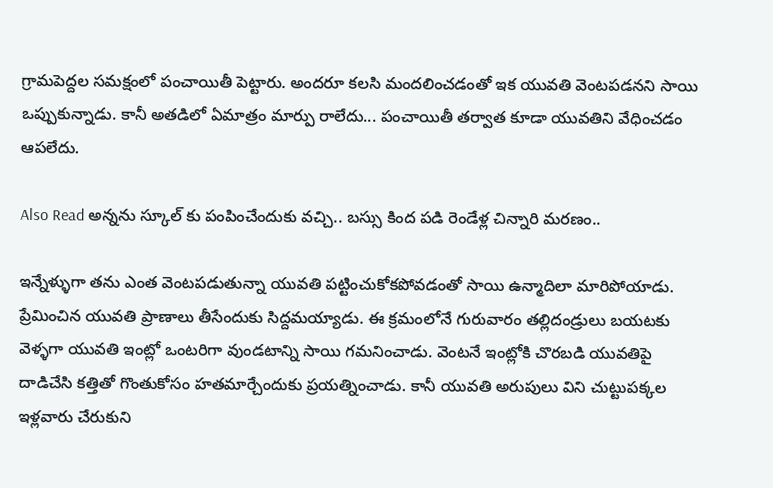గ్రామపెద్దల సమక్షంలో పంచాయితీ పెట్టారు. అందరూ కలసి మందలించడంతో ఇక యువతి వెంటపడనని సాయి ఒప్పుకున్నాడు. కానీ అతడిలో ఏమాత్రం మార్పు రాలేదు... పంచాయితీ తర్వాత కూడా యువతిని వేధించడం ఆపలేదు.

Also Read అన్నను స్కూల్ కు పంపించేందుకు వచ్చి.. బస్సు కింద పడి రెండేళ్ల చిన్నారి మరణం..

ఇన్నేళ్ళుగా తను ఎంత వెంటపడుతున్నా యువతి పట్టించుకోకపోవడంతో సాయి ఉన్మాదిలా మారిపోయాడు. ప్రేమించిన యువతి ప్రాణాలు తీసేందుకు సిద్దమయ్యాడు. ఈ క్రమంలోనే గురువారం తల్లిదండ్రులు బయటకు వెళ్ళగా యువతి ఇంట్లో ఒంటరిగా వుండటాన్ని సాయి గమనించాడు. వెంటనే ఇంట్లోకి చొరబడి యువతిపై దాడిచేసి కత్తితో గొంతుకోసం హతమార్చేందుకు ప్రయత్నించాడు. కానీ యువతి అరుపులు విని చుట్టుపక్కల ఇళ్లవారు చేరుకుని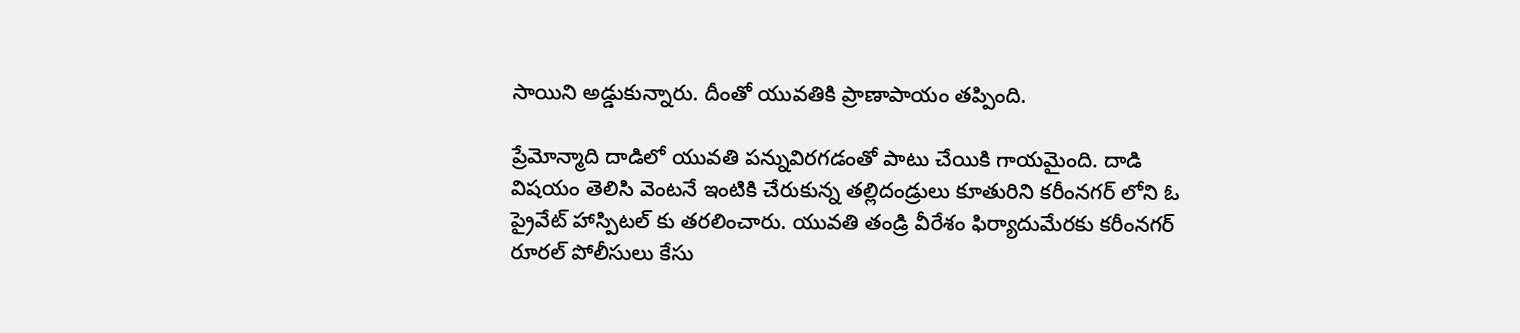సాయిని అడ్డుకున్నారు. దీంతో యువతికి ప్రాణాపాయం తప్పింది.

ప్రేమోన్మాది దాడిలో యువతి పన్నువిరగడంతో పాటు చేయికి గాయమైంది. దాడి విషయం తెలిసి వెంటనే ఇంటికి చేరుకున్న తల్లిదండ్రులు కూతురిని కరీంనగర్ లోని ఓ ప్రైవేట్ హాస్పిటల్ కు తరలించారు. యువతి తండ్రి వీరేశం ఫిర్యాదుమేరకు కరీంనగర్ రూరల్ పోలీసులు కేసు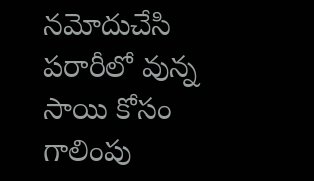నమోదుచేసి పరారీలో వున్న సాయి కోసం గాలింపు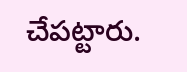చేపట్టారు.